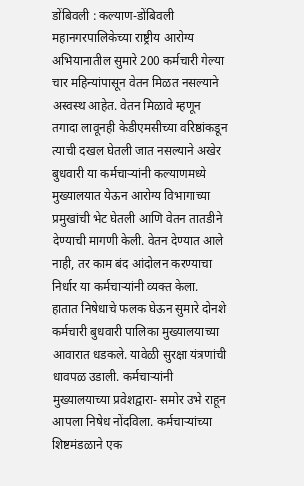डोंबिवली : कल्याण-डोंबिवली महानगरपालिकेच्या राष्ट्रीय आरोग्य अभियानातील सुमारे 200 कर्मचारी गेल्या चार महिन्यांपासून वेतन मिळत नसल्याने अस्वस्थ आहेत. वेतन मिळावे म्हणून तगादा लावूनही केडीएमसीच्या वरिष्ठांकडून त्याची दखल घेतली जात नसल्याने अखेर बुधवारी या कर्मचाऱ्यांनी कल्याणमध्ये मुख्यालयात येऊन आरोग्य विभागाच्या प्रमुखांची भेट घेतली आणि वेतन तातडीने देण्याची मागणी केली. वेतन देण्यात आले नाही, तर काम बंद आंदोलन करण्याचा निर्धार या कर्मचाऱ्यांनी व्यक्त केला.
हातात निषेधाचे फलक घेऊन सुमारे दोनशे कर्मचारी बुधवारी पालिका मुख्यालयाच्या आवारात धडकले. यावेळी सुरक्षा यंत्रणांची धावपळ उडाली. कर्मचाऱ्यांनी मुख्यालयाच्या प्रवेशद्वारा- समोर उभे राहून आपला निषेध नोंदविला. कर्मचाऱ्यांच्या शिष्टमंडळाने एक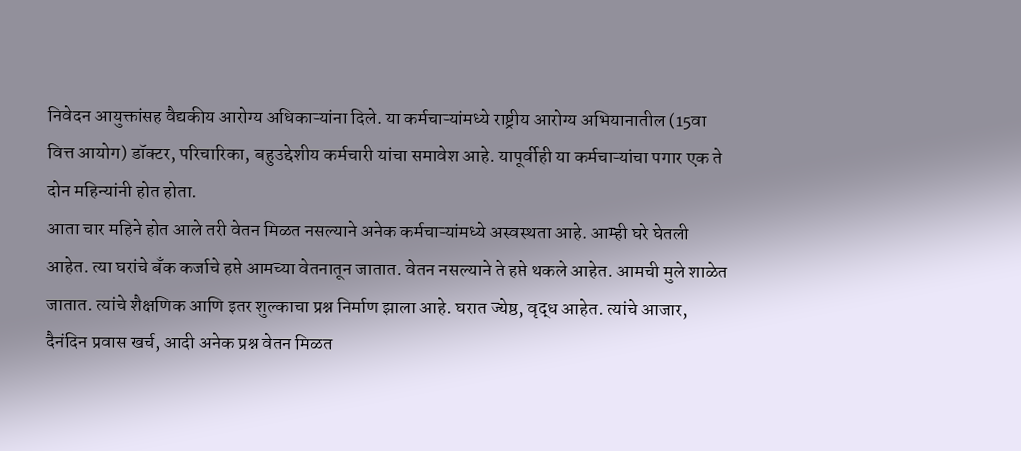निवेदन आयुक्तांसह वैद्यकीय आरोग्य अधिकाऱ्यांना दिले. या कर्मचाऱ्यांमध्ये राष्ट्रीय आरोग्य अभियानातील (15वा वित्त आयोग) डॉक्टर, परिचारिका, बहुउद्देशीय कर्मचारी यांचा समावेश आहे. यापूर्वीही या कर्मचाऱ्यांचा पगार एक ते दोन महिन्यांनी होत होता.
आता चार महिने होत आले तरी वेतन मिळत नसल्याने अनेक कर्मचाऱ्यांमध्ये अस्वस्थता आहे. आम्ही घरे घेतली आहेत. त्या घरांचे बँक कर्जाचे हप्ते आमच्या वेतनातून जातात. वेतन नसल्याने ते हप्ते थकले आहेत. आमची मुले शाळेत जातात. त्यांचे शैक्षणिक आणि इतर शुल्काचा प्रश्न निर्माण झाला आहे. घरात ज्येष्ठ, वृद्ध आहेत. त्यांचे आजार, दैनंदिन प्रवास खर्च, आदी अनेक प्रश्न वेतन मिळत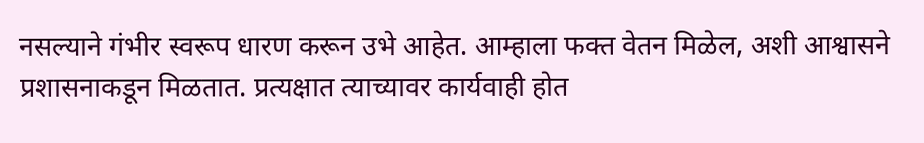नसल्याने गंभीर स्वरूप धारण करून उभे आहेत. आम्हाला फक्त वेतन मिळेल, अशी आश्वासने प्रशासनाकडून मिळतात. प्रत्यक्षात त्याच्यावर कार्यवाही होत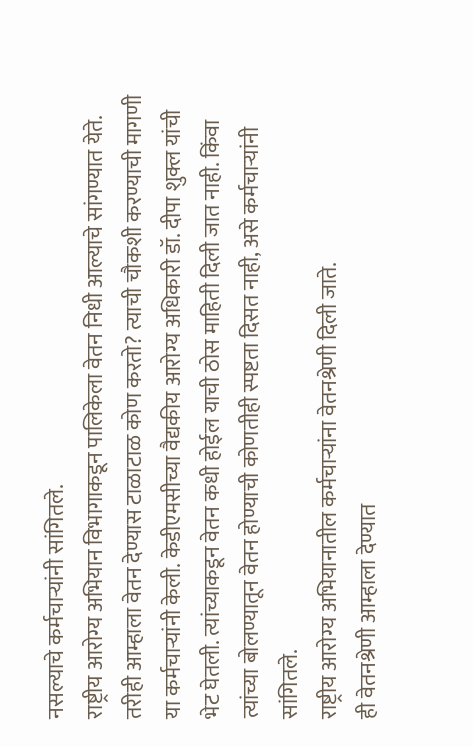नसल्याचे कर्मचाऱ्यांनी सांगितले.
राष्ट्रीय आरोग्य अभियान विभागाकडून पालिकेला वेतन निधी आल्याचे सांगण्यात येते. तरीही आम्हाला वेतन देण्यास टाळाटाळ कोण करतो? त्याची चौकशी करण्याची मागणी या कर्मचाऱ्यांनी केली. केडीएमसीच्या वैद्यकीय आरोग्य अधिकारी डॉ. दीपा शुक्ल यांची भेट घेतली. त्यांच्याकडून वेतन कधी होईल याची ठोस माहिती दिली जात नाही. किंवा त्यांच्या बोलण्यातून वेतन होण्याची कोणतीही स्पष्टता दिसत नाही, असे कर्मचाऱ्यांनी सांगितले.
राष्ट्रीय आरोग्य अभियानातील कर्मचाऱ्यांना वेतनश्रेणी दिली जाते.
ही वेतनश्रेणी आम्हाला देण्यात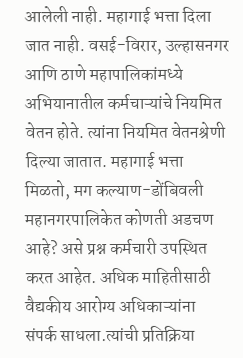आलेली नाही. महागाई भत्ता दिला जात नाही. वसई-विरार, उल्हासनगर आणि ठाणे महापालिकांमध्ये अभियानातील कर्मचाऱ्यांचे नियमित वेतन होते. त्यांना नियमित वेतनश्रेणी दिल्या जातात. महागाई भत्ता मिळतो, मग कल्याण-डोंबिवली महानगरपालिकेत कोणती अडचण आहे? असे प्रश्न कर्मचारी उपस्थित करत आहेत. अधिक माहितीसाठी वैद्यकीय आरोग्य अधिकाऱ्यांना संपर्क साधला.त्यांची प्रतिक्रिया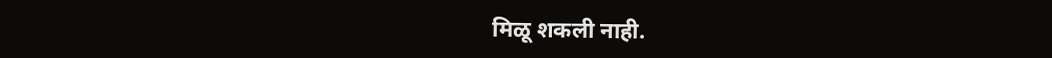मिळू शकली नाही.